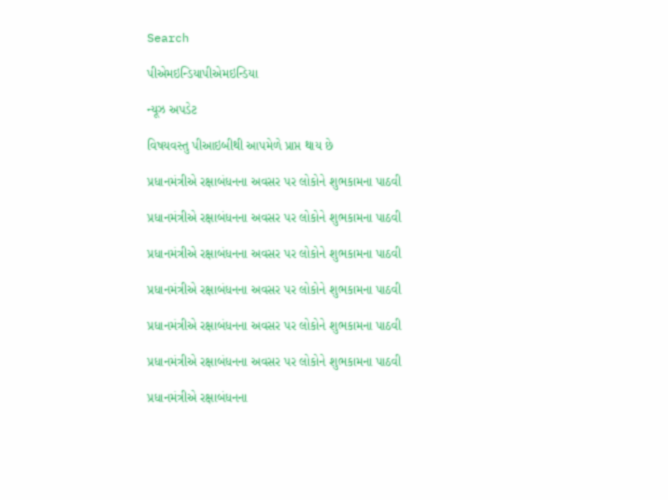Search

પીએમઇન્ડિયાપીએમઇન્ડિયા

ન્યૂઝ અપડેટ

વિષયવસ્તુ પીઆઇબીથી આપમેળે પ્રાપ્ત થાય છે

પ્રધાનમંત્રીએ રક્ષાબંધનના અવસર પર લોકોને શુભકામના પાઠવી

પ્રધાનમંત્રીએ રક્ષાબંધનના અવસર પર લોકોને શુભકામના પાઠવી

પ્રધાનમંત્રીએ રક્ષાબંધનના અવસર પર લોકોને શુભકામના પાઠવી

પ્રધાનમંત્રીએ રક્ષાબંધનના અવસર પર લોકોને શુભકામના પાઠવી

પ્રધાનમંત્રીએ રક્ષાબંધનના અવસર પર લોકોને શુભકામના પાઠવી

પ્રધાનમંત્રીએ રક્ષાબંધનના અવસર પર લોકોને શુભકામના પાઠવી

પ્રધાનમંત્રીએ રક્ષાબંધનના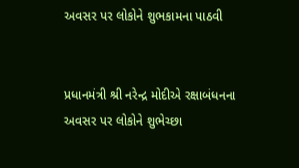અવસર પર લોકોને શુભકામના પાઠવી


પ્રધાનમંત્રી શ્રી નરેન્દ્ર મોદીએ રક્ષાબંધનના અવસર પર લોકોને શુભેચ્છા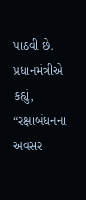પાઠવી છે. પ્રધાનમંત્રીએ કહ્યું, “રક્ષાબંધનના અવસર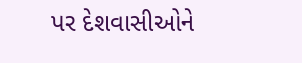પર દેશવાસીઓને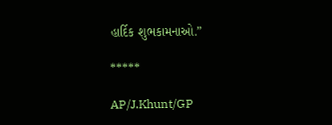હાર્દિક શુભકામનાઓ.”

*****

AP/J.Khunt/GP